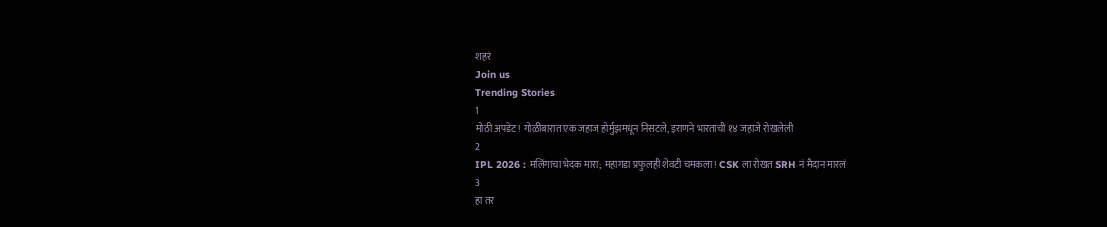शहरं
Join us
Trending Stories
1
मोठी अपडेट! गोळीबारात एक जहाज होर्मुझमधून निसटले, इराणने भारताची १४ जहाजे रोखलेली
2
IPL 2026 : मलिंगाचा भेदक मारा; महागडा प्रफुलही शेवटी चमकला! CSK ला रोखत SRH नं मैदान मारलं
3
हा तर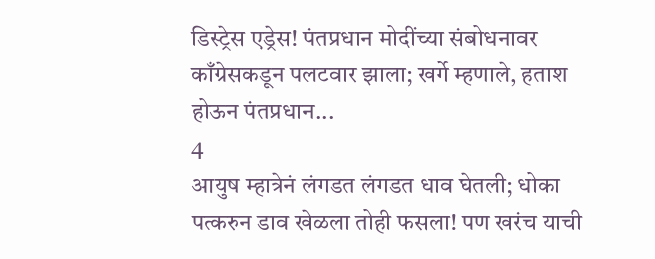डिस्ट्रेस एड्रेस! पंतप्रधान मोदींच्या संबोधनावर काँग्रेसकडून पलटवार झाला; खर्गे म्हणाले, हताश होऊन पंतप्रधान...
4
आयुष म्हात्रेनं लंगडत लंगडत धाव घेतली; धोका पत्करुन डाव खेळला तोही फसला! पण खरंच याची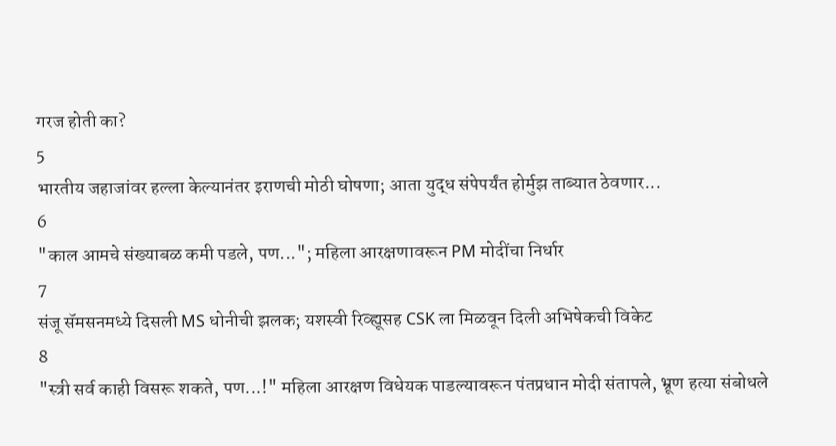गरज होती का?
5
भारतीय जहाजांवर हल्ला केल्यानंतर इराणची मोठी घोषणा; आता युद्ध संपेपर्यंत होर्मुझ ताब्यात ठेवणार...
6
"काल आमचे संख्याबळ कमी पडले, पण..."; महिला आरक्षणावरून PM मोदींचा निर्धार
7
संजू सॅमसनमध्ये दिसली MS धोनीची झलक; यशस्वी रिव्ह्यूसह CSK ला मिळवून दिली अभिषेकची विकेट
8
"स्त्री सर्व काही विसरू शकते, पण...!" महिला आरक्षण विधेयक पाडल्यावरून पंतप्रधान मोदी संतापले, भ्रूण हत्या संबोधले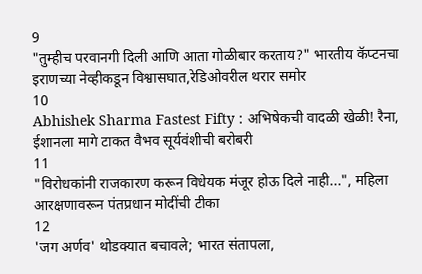9
"तुम्हीच परवानगी दिली आणि आता गोळीबार करताय?" भारतीय कॅप्टनचा इराणच्या नेव्हीकडून विश्वासघात,रेडिओवरील थरार समोर
10
Abhishek Sharma Fastest Fifty : अभिषेकची वादळी खेळी! रैना, ईशानला मागे टाकत वैभव सूर्यवंशीची बरोबरी
11
"विरोधकांनी राजकारण करून विधेयक मंजूर होऊ दिले नाही...", महिला आरक्षणावरून पंतप्रधान मोदींची टीका
12
'जग अर्णव' थोडक्यात बचावले; भारत संतापला,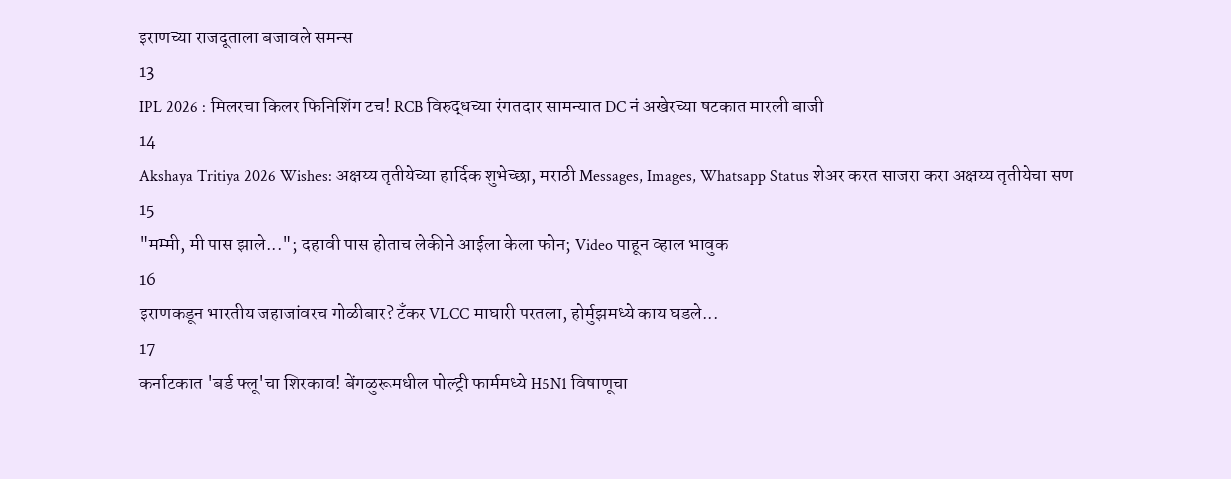इराणच्या राजदूताला बजावले समन्स
13
IPL 2026 : मिलरचा किलर फिनिशिंग टच! RCB विरुद्धच्या रंगतदार सामन्यात DC नं अखेरच्या षटकात मारली बाजी
14
Akshaya Tritiya 2026 Wishes: अक्षय्य तृतीयेच्या हार्दिक शुभेच्छा, मराठी Messages, Images, Whatsapp Status शेअर करत साजरा करा अक्षय्य तृतीयेचा सण
15
"मम्मी, मी पास झाले..."; दहावी पास होताच लेकीने आईला केला फोन; Video पाहून व्हाल भावुक
16
इराणकडून भारतीय जहाजांवरच गोळीबार? टँकर VLCC माघारी परतला, होर्मुझमध्ये काय घडले...
17
कर्नाटकात 'बर्ड फ्लू'चा शिरकाव! बेंगळुरूमधील पोल्ट्री फार्ममध्ये H5N1 विषाणूचा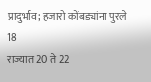प्रादुर्भाव; हजारो कोंबड्यांना पुरले
18
राज्यात 20 ते 22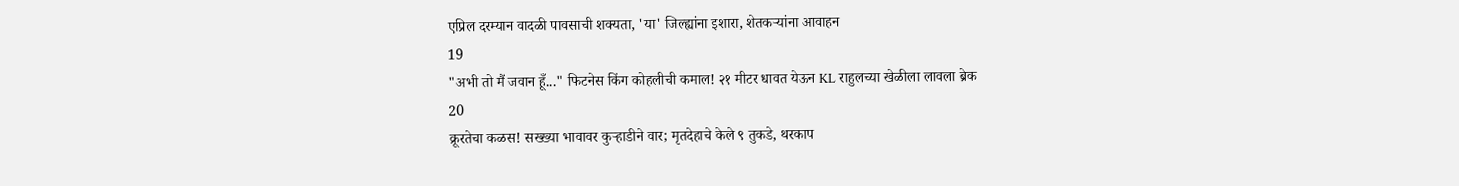एप्रिल दरम्यान वादळी पावसाची शक्यता, 'या' जिल्ह्यांना इशारा, शेतकऱ्यांना आवाहन
19
"अभी तो मैं जवान हूँ..." फिटनेस किंग कोहलीची कमाल! २१ मीटर धावत येऊन KL राहुलच्या खेळीला लावला ब्रेक
20
क्रूरतेचा कळस! सख्ख्या भावावर कुऱ्हाडीने वार; मृतदेहाचे केले ९ तुकडे, थरकाप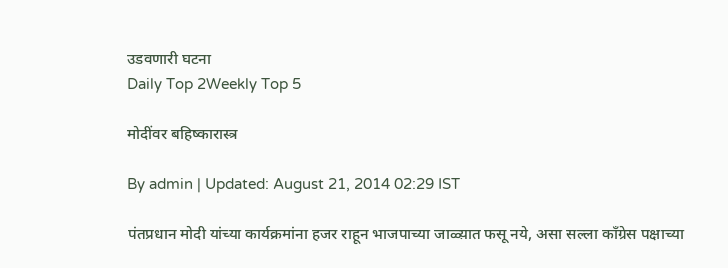उडवणारी घटना
Daily Top 2Weekly Top 5

मोदींवर बहिष्कारास्त्र

By admin | Updated: August 21, 2014 02:29 IST

पंतप्रधान मोदी यांच्या कार्यक्रमांना हजर राहून भाजपाच्या जाळ्य़ात फसू नये, असा सल्ला काँग्रेस पक्षाच्या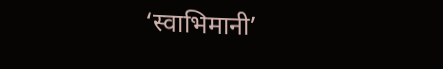‘स्वाभिमानी’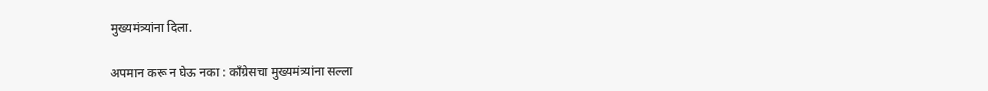मुख्यमंत्र्यांना दिला.

अपमान करू न घेऊ नका : काँग्रेसचा मुख्यमंत्र्यांना सल्ला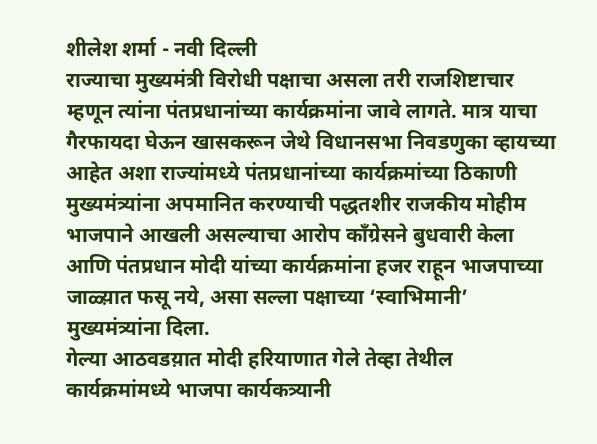शीलेश शर्मा - नवी दिल्ली
राज्याचा मुख्यमंत्री विरोधी पक्षाचा असला तरी राजशिष्टाचार म्हणून त्यांना पंतप्रधानांच्या कार्यक्रमांना जावे लागते. मात्र याचा गैरफायदा घेऊन खासकरून जेथे विधानसभा निवडणुका व्हायच्या आहेत अशा राज्यांमध्ये पंतप्रधानांच्या कार्यक्रमांच्या ठिकाणी मुख्यमंत्र्यांना अपमानित करण्याची पद्धतशीर राजकीय मोहीम भाजपाने आखली असल्याचा आरोप काँग्रेसने बुधवारी केला आणि पंतप्रधान मोदी यांच्या कार्यक्रमांना हजर राहून भाजपाच्या जाळ्य़ात फसू नये, असा सल्ला पक्षाच्या ‘स्वाभिमानी’ मुख्यमंत्र्यांना दिला.
गेल्या आठवडय़ात मोदी हरियाणात गेले तेव्हा तेथील कार्यक्रमांमध्ये भाजपा कार्यकत्र्यानी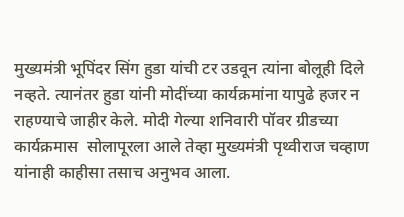मुख्यमंत्री भूपिंदर सिंग हुडा यांची टर उडवून त्यांना बोलूही दिले नव्हते. त्यानंतर हुडा यांनी मोदींच्या कार्यक्रमांना यापुढे हजर न राहण्याचे जाहीर केले. मोदी गेल्या शनिवारी पॉवर ग्रीडच्या कार्यक्रमास  सोलापूरला आले तेव्हा मुख्यमंत्री पृथ्वीराज चव्हाण यांनाही काहीसा तसाच अनुभव आला.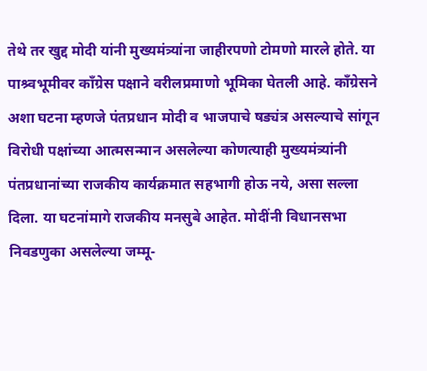तेथे तर खुद्द मोदी यांनी मुख्यमंत्र्यांना जाहीरपणो टोमणो मारले होते. या पाश्र्वभूमीवर काँग्रेस पक्षाने वरीलप्रमाणो भूमिका घेतली आहे. काँग्रेसने अशा घटना म्हणजे पंतप्रधान मोदी व भाजपाचे षड्यंत्र असल्याचे सांगून विरोधी पक्षांच्या आत्मसन्मान असलेल्या कोणत्याही मुख्यमंत्र्यांनी पंतप्रधानांच्या राजकीय कार्यक्रमात सहभागी होऊ नये, असा सल्ला दिला. या घटनांमागे राजकीय मनसुबे आहेत. मोदींनी विधानसभा निवडणुका असलेल्या जम्मू-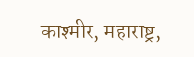काश्मीर, महाराष्ट्र,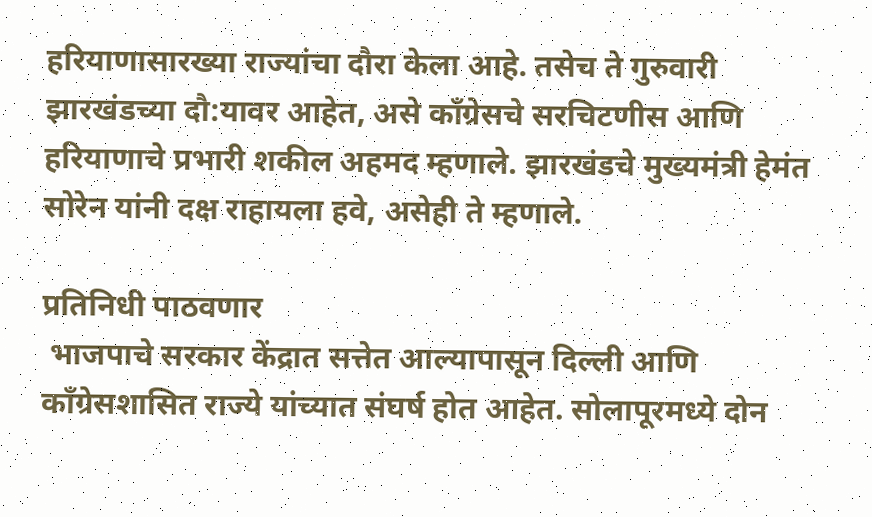हरियाणासारख्या राज्यांचा दौरा केला आहे. तसेच ते गुरुवारी झारखंडच्या दौ:यावर आहेत, असे काँग्रेसचे सरचिटणीस आणि हरियाणाचे प्रभारी शकील अहमद म्हणाले. झारखंडचे मुख्यमंत्री हेमंत सोरेन यांनी दक्ष राहायला हवे, असेही ते म्हणाले.

प्रतिनिधी पाठवणार
 भाजपाचे सरकार केंद्रात सत्तेत आल्यापासून दिल्ली आणि काँग्रेसशासित राज्ये यांच्यात संघर्ष होत आहेत. सोलापूरमध्ये दोन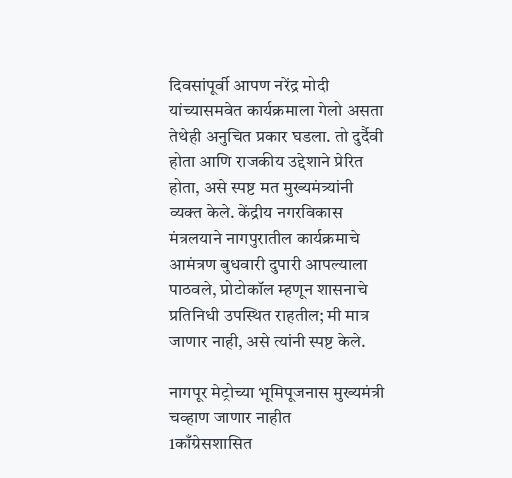दिवसांपूर्वी आपण नरेंद्र मोदी यांच्यासमवेत कार्यक्रमाला गेलो असता तेथेही अनुचित प्रकार घडला. तो दुर्दैवी होता आणि राजकीय उद्देशाने प्रेरित होता, असे स्पष्ट मत मुख्यमंत्र्यांनी व्यक्त केले. केंद्रीय नगरविकास मंत्रलयाने नागपुरातील कार्यक्रमाचे आमंत्रण बुधवारी दुपारी आपल्याला पाठवले, प्रोटोकॉल म्हणून शासनाचे प्रतिनिधी उपस्थित राहतील; मी मात्र जाणार नाही, असे त्यांनी स्पष्ट केले.

नागपूर मेट्रोच्या भूमिपूजनास मुख्यमंत्री चव्हाण जाणार नाहीत
1काँग्रेसशासित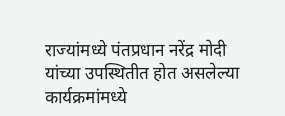राज्यांमध्ये पंतप्रधान नरेंद्र मोदी यांच्या उपस्थितीत होत असलेल्या कार्यक्रमांमध्ये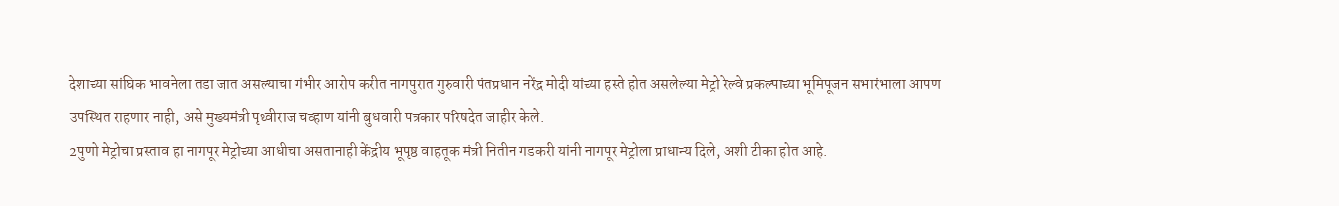देशाच्या सांघिक भावनेला तडा जात असल्याचा गंभीर आरोप करीत नागपुरात गुरुवारी पंतप्रधान नरेंद्र मोदी यांच्या हस्ते होत असलेल्या मेट्रो रेल्वे प्रकल्पाच्या भूमिपूजन सभारंभाला आपण उपस्थित राहणार नाही, असे मुख्यमंत्री पृथ्वीराज चव्हाण यांनी बुधवारी पत्रकार परिषदेत जाहीर केले.
2पुणो मेट्रोचा प्रस्ताव हा नागपूर मेट्रोच्या आधीचा असतानाही केंद्रीय भूपृष्ठ वाहतूक मंत्री नितीन गडकरी यांनी नागपूर मेट्रोला प्राधान्य दिले, अशी टीका होत आहे.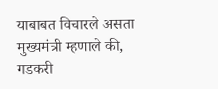याबाबत विचारले असता मुख्यमंत्री म्हणाले की, गडकरी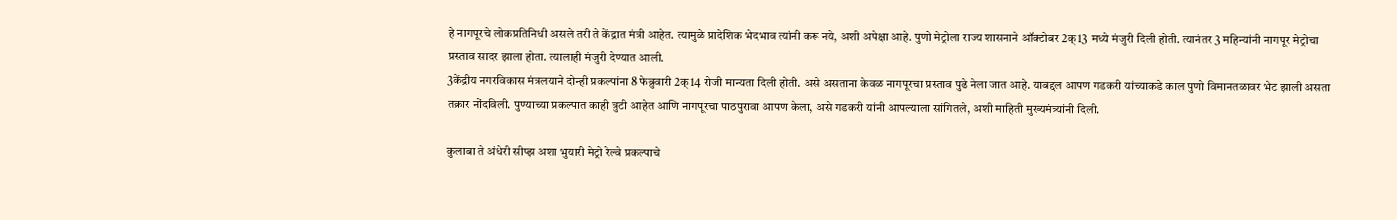हे नागपूरचे लोकप्रतिनिधी असले तरी ते केंद्रात मंत्री आहेत. त्यामुळे प्रादेशिक भेदभाव त्यांनी करू नये, अशी अपेक्षा आहे. पुणो मेट्रोला राज्य शासनाने ऑक्टोबर 2क्13 मध्ये मंजुरी दिली होती. त्यानंतर 3 महिन्यांनी नागपूर मेट्रोचा प्रस्ताव सादर झाला होता. त्यालाही मंजुरी देण्यात आली.
3केंद्रीय नगरविकास मंत्रलयाने दोन्ही प्रकल्पांना 8 फेब्रुवारी 2क्14 रोजी मान्यता दिली होती. असे असताना केवळ नागपूरचा प्रस्ताव पुढे नेला जात आहे. याबद्दल आपण गडकरी यांच्याकडे काल पुणो विमानतळावर भेट झाली असता तक्रार नोंदविली. पुण्याच्या प्रकल्पात काही त्रुटी आहेत आणि नागपूरचा पाठपुरावा आपण केला, असे गडकरी यांनी आपल्याला सांगितले, अशी माहिती मुख्यमंत्र्यांनी दिली.

कुलाबा ते अंधेरी सीप्झ अशा भुयारी मेट्रो रेल्वे प्रकल्पाचे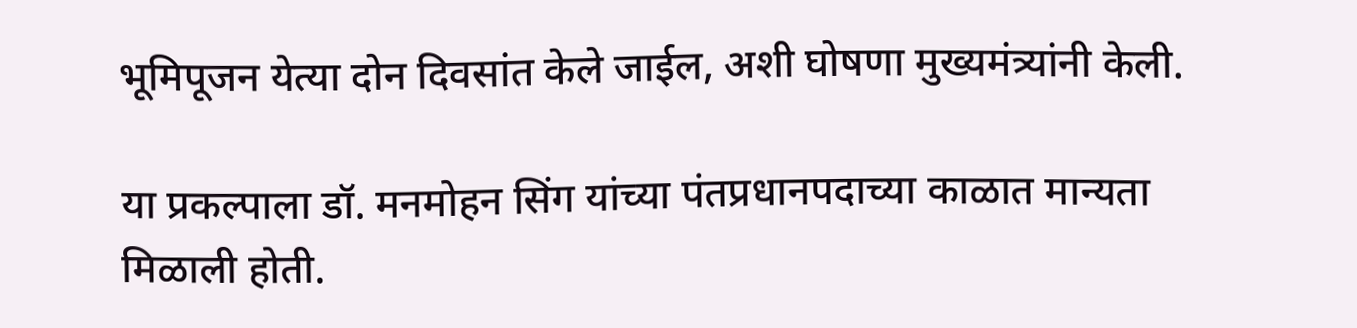भूमिपूजन येत्या दोन दिवसांत केले जाईल, अशी घोषणा मुख्यमंत्र्यांनी केली.

या प्रकल्पाला डॉ. मनमोहन सिंग यांच्या पंतप्रधानपदाच्या काळात मान्यता मिळाली होती.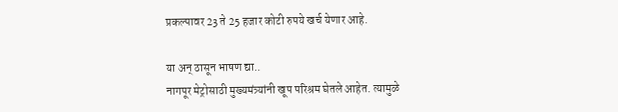प्रकल्पावर 23 ते 25 हजार कोटी रुपये खर्च येणार आहे.

या अन् ठासून भाषण द्या..
नागपूर मेट्रोसाठी मुख्यमंत्र्यांनी खूप परिश्रम घेतले आहेत. त्यामुळे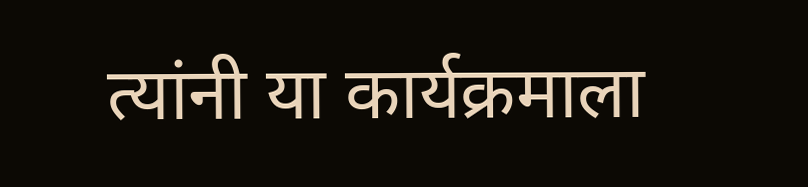त्यांनी या कार्यक्रमाला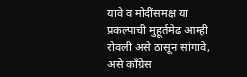यावे व मोदींसमक्ष या प्रकल्पाची मुहूर्तमेढ आम्ही रोवली असे ठासून सांगावे, असे काँग्रेस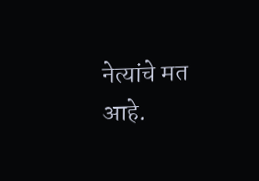नेत्यांचे मत आहे.